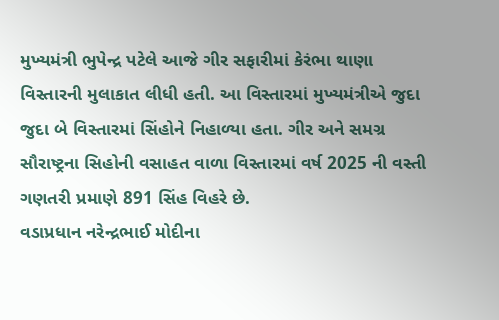મુખ્યમંત્રી ભુપેન્દ્ર પટેલે આજે ગીર સફારીમાં કેરંભા થાણા વિસ્તારની મુલાકાત લીધી હતી. આ વિસ્તારમાં મુખ્યમંત્રીએ જુદા જુદા બે વિસ્તારમાં સિંહોને નિહાળ્યા હતા. ગીર અને સમગ્ર સૌરાષ્ટ્રના સિહોની વસાહત વાળા વિસ્તારમાં વર્ષ 2025 ની વસ્તી ગણતરી પ્રમાણે 891 સિંહ વિહરે છે.
વડાપ્રધાન નરેન્દ્રભાઈ મોદીના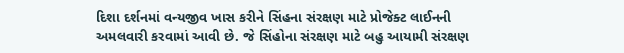દિશા દર્શનમાં વન્યજીવ ખાસ કરીને સિંહના સંરક્ષણ માટે પ્રોજેક્ટ લાઈનની અમલવારી કરવામાં આવી છે. જે સિંહોના સંરક્ષણ માટે બહુ આયામી સંરક્ષણ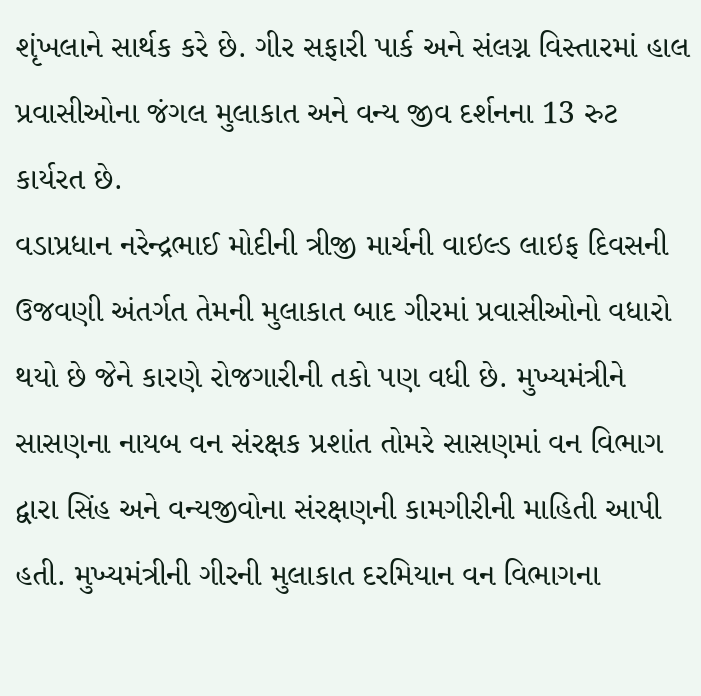શૃંખલાને સાર્થક કરે છે. ગીર સફારી પાર્ક અને સંલગ્ન વિસ્તારમાં હાલ પ્રવાસીઓના જંગલ મુલાકાત અને વન્ય જીવ દર્શનના 13 રુટ કાર્યરત છે.
વડાપ્રધાન નરેન્દ્રભાઈ મોદીની ત્રીજી માર્ચની વાઇલ્ડ લાઇફ દિવસની ઉજવણી અંતર્ગત તેમની મુલાકાત બાદ ગીરમાં પ્રવાસીઓનો વધારો થયો છે જેને કારણે રોજગારીની તકો પણ વધી છે. મુખ્યમંત્રીને સાસણના નાયબ વન સંરક્ષક પ્રશાંત તોમરે સાસણમાં વન વિભાગ દ્વારા સિંહ અને વન્યજીવોના સંરક્ષણની કામગીરીની માહિતી આપી હતી. મુખ્યમંત્રીની ગીરની મુલાકાત દરમિયાન વન વિભાગના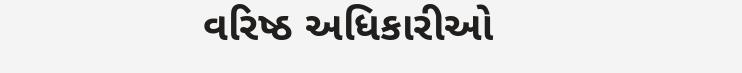વરિષ્ઠ અધિકારીઓ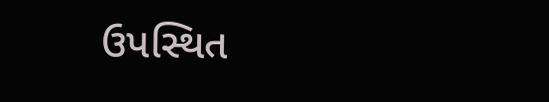ઉપસ્થિત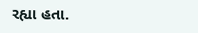રહ્યા હતા.